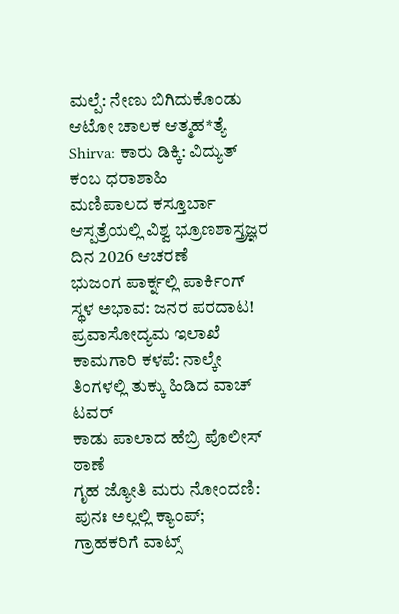ಮಲ್ಪೆ: ನೇಣು ಬಿಗಿದುಕೊಂಡು ಆಟೋ ಚಾಲಕ ಆತ್ಮಹ*ತ್ಯೆ
Shirva: ಕಾರು ಡಿಕ್ಕಿ: ವಿದ್ಯುತ್ ಕಂಬ ಧರಾಶಾಹಿ
ಮಣಿಪಾಲದ ಕಸ್ತೂರ್ಬಾ ಆಸ್ಪತ್ರೆಯಲ್ಲಿ ವಿಶ್ವ ಭ್ರೂಣಶಾಸ್ತ್ರಜ್ಞರ ದಿನ 2026 ಆಚರಣೆ
ಭುಜಂಗ ಪಾರ್ಕ್ನಲ್ಲಿ ಪಾರ್ಕಿಂಗ್ ಸ್ಥಳ ಅಭಾವ: ಜನರ ಪರದಾಟ!
ಪ್ರವಾಸೋದ್ಯಮ ಇಲಾಖೆ ಕಾಮಗಾರಿ ಕಳಪೆ: ನಾಲ್ಕೇ ತಿಂಗಳಲ್ಲಿ ತುಕ್ಕು ಹಿಡಿದ ವಾಚ್ ಟವರ್
ಕಾಡು ಪಾಲಾದ ಹೆಬ್ರಿ ಪೊಲೀಸ್ ಠಾಣೆ
ಗೃಹ ಜ್ಯೋತಿ ಮರು ನೋಂದಣಿ: ಪುನಃ ಅಲ್ಲಲ್ಲಿ ಕ್ಯಾಂಪ್; ಗ್ರಾಹಕರಿಗೆ ವಾಟ್ಸ್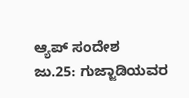ಆ್ಯಪ್ ಸಂದೇಶ
ಜು.25: ಗುಜ್ಜಾಡಿಯವರ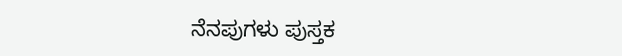ನೆನಪುಗಳು ಪುಸ್ತಕ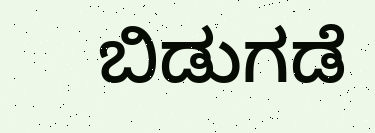ಬಿಡುಗಡೆ